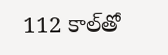112 కాల్‌తో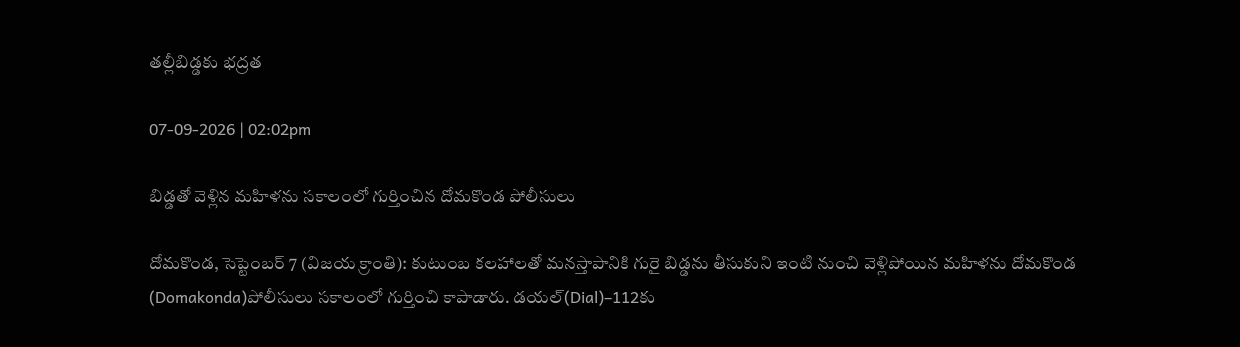తల్లీబిడ్డకు భద్రత

07-09-2026 | 02:02pm

బిడ్డతో వెళ్లిన మహిళను సకాలంలో గుర్తించిన దోమకొండ పోలీసులు

దోమకొండ, సెప్టెంబర్‌ 7 (విజయ క్రాంతి): కుటుంబ కలహాలతో మనస్తాపానికి గురై బిడ్డను తీసుకుని ఇంటి నుంచి వెళ్లిపోయిన మహిళను దోమకొండ (Domakonda)పోలీసులు సకాలంలో గుర్తించి కాపాడారు. డయల్‌(Dial)–112కు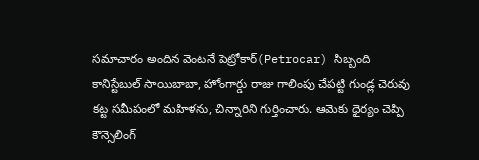సమాచారం అందిన వెంటనే పెట్రోకార్‌(Petrocar) సిబ్బంది కానిస్టేబుల్‌ సాయిబాబా, హోంగార్డు రాజు గాలింపు చేపట్టి గుండ్ల చెరువు కట్ట సమీపంలో మహిళను, చిన్నారిని గుర్తించారు. ఆమెకు ధైర్యం చెప్పి కౌన్సెలింగ్‌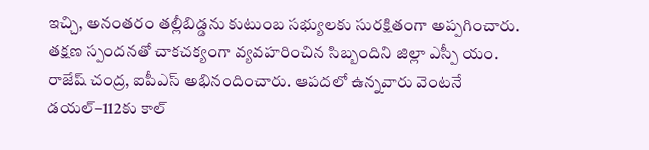ఇచ్చి, అనంతరం తల్లీబిడ్డను కుటుంబ సభ్యులకు సురక్షితంగా అప్పగించారు. తక్షణ స్పందనతో చాకచక్యంగా వ్యవహరించిన సిబ్బందిని జిల్లా ఎస్పీ యం. రాజేష్‌ చంద్ర, ఐపీఎస్‌ అభినందించారు. ఆపదలో ఉన్నవారు వెంటనే డయల్‌–112కు కాల్‌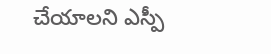చేయాలని ఎస్పీ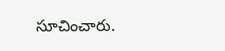సూచించారు.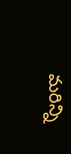మరిన్ని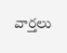వార్తలు